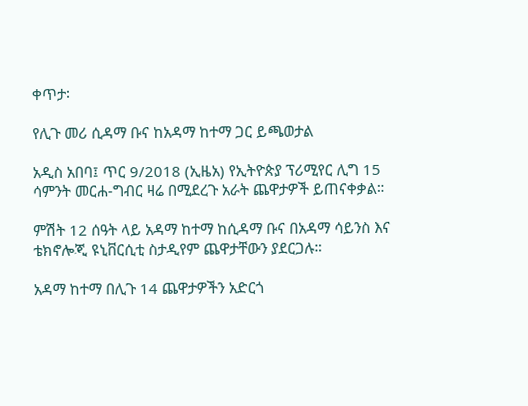ቀጥታ፡

የሊጉ መሪ ሲዳማ ቡና ከአዳማ ከተማ ጋር ይጫወታል

አዲስ አበባ፤ ጥር 9/2018 (ኢዜአ) የኢትዮጵያ ፕሪሚየር ሊግ 15 ሳምንት መርሐ-ግብር ዛሬ በሚደረጉ አራት ጨዋታዎች ይጠናቀቃል።

ምሽት 12 ሰዓት ላይ አዳማ ከተማ ከሲዳማ ቡና በአዳማ ሳይንስ እና ቴክኖሎጂ ዩኒቨርሲቲ ስታዲየም ጨዋታቸውን ያደርጋሉ።

አዳማ ከተማ በሊጉ 14 ጨዋታዎችን አድርጎ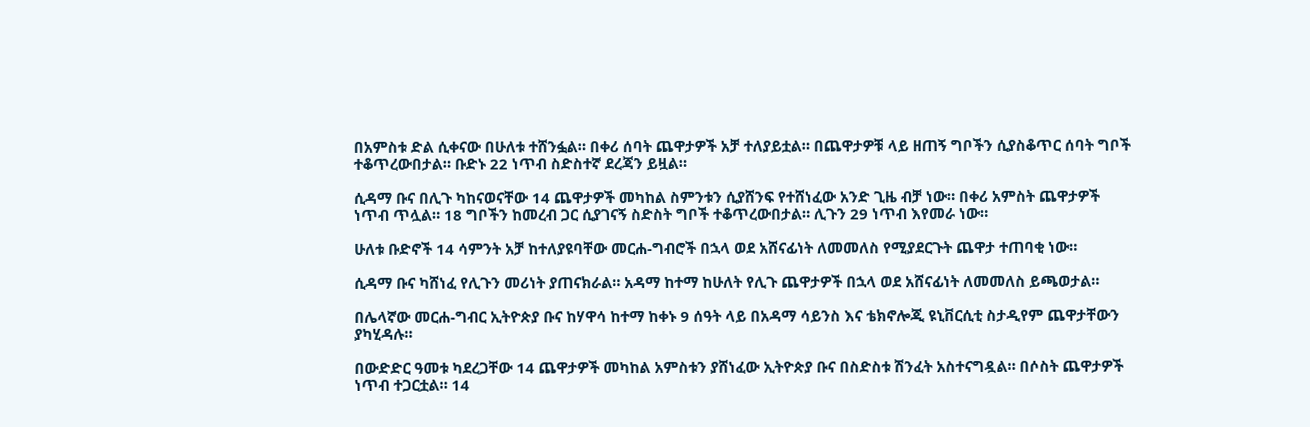በአምስቱ ድል ሲቀናው በሁለቱ ተሸንፏል። በቀሪ ሰባት ጨዋታዎች አቻ ተለያይቷል። በጨዋታዎቹ ላይ ዘጠኝ ግቦችን ሲያስቆጥር ሰባት ግቦች ተቆጥረውበታል። ቡድኑ 22 ነጥብ ስድስተኛ ደረጃን ይዟል።

ሲዳማ ቡና በሊጉ ካከናወናቸው 14 ጨዋታዎች መካከል ስምንቱን ሲያሸንፍ የተሸነፈው አንድ ጊዜ ብቻ ነው። በቀሪ አምስት ጨዋታዎች ነጥብ ጥሏል። 18 ግቦችን ከመረብ ጋር ሲያገናኝ ስድስት ግቦች ተቆጥረውበታል። ሊጉን 29 ነጥብ እየመራ ነው።

ሁለቱ ቡድኖች 14 ሳምንት አቻ ከተለያዩባቸው መርሐ-ግብሮች በኋላ ወደ አሸናፊነት ለመመለስ የሚያደርጉት ጨዋታ ተጠባቂ ነው።

ሲዳማ ቡና ካሸነፈ የሊጉን መሪነት ያጠናክራል። አዳማ ከተማ ከሁለት የሊጉ ጨዋታዎች በኋላ ወደ አሸናፊነት ለመመለስ ይጫወታል።

በሌላኛው መርሐ-ግብር ኢትዮጵያ ቡና ከሃዋሳ ከተማ ከቀኑ 9 ሰዓት ላይ በአዳማ ሳይንስ እና ቴክኖሎጂ ዩኒቨርሲቲ ስታዲየም ጨዋታቸውን ያካሂዳሉ።

በውድድር ዓመቱ ካደረጋቸው 14 ጨዋታዎች መካከል አምስቱን ያሸነፈው ኢትዮጵያ ቡና በስድስቱ ሽንፈት አስተናግዷል። በሶስት ጨዋታዎች ነጥብ ተጋርቷል። 14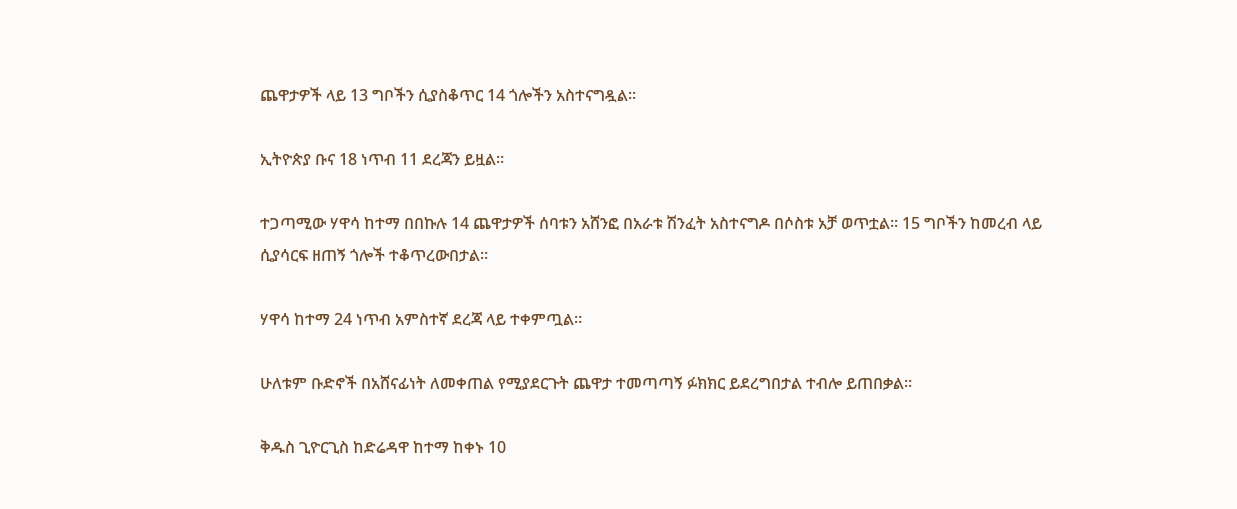ጨዋታዎች ላይ 13 ግቦችን ሲያስቆጥር 14 ጎሎችን አስተናግዷል።

ኢትዮጵያ ቡና 18 ነጥብ 11 ደረጃን ይዟል።

ተጋጣሚው ሃዋሳ ከተማ በበኩሉ 14 ጨዋታዎች ሰባቱን አሸንፎ በአራቱ ሽንፈት አስተናግዶ በሶስቱ አቻ ወጥቷል። 15 ግቦችን ከመረብ ላይ ሲያሳርፍ ዘጠኝ ጎሎች ተቆጥረውበታል።

ሃዋሳ ከተማ 24 ነጥብ አምስተኛ ደረጃ ላይ ተቀምጧል።

ሁለቱም ቡድኖች በአሸናፊነት ለመቀጠል የሚያደርጉት ጨዋታ ተመጣጣኝ ፉክክር ይደረግበታል ተብሎ ይጠበቃል።

ቅዱስ ጊዮርጊስ ከድሬዳዋ ከተማ ከቀኑ 10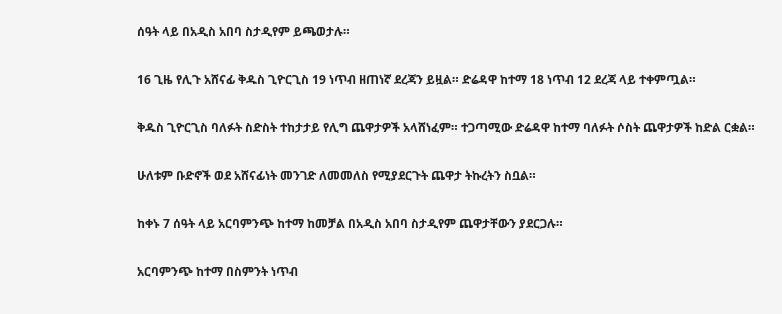ሰዓት ላይ በአዲስ አበባ ስታዲየም ይጫወታሉ።

16 ጊዜ የሊጉ አሸናፊ ቅዱስ ጊዮርጊስ 19 ነጥብ ዘጠነኛ ደረጃን ይዟል። ድሬዳዋ ከተማ 18 ነጥብ 12 ደረጃ ላይ ተቀምጧል።

ቅዱስ ጊዮርጊስ ባለፉት ስድስት ተከታታይ የሊግ ጨዋታዎች አላሸነፈም። ተጋጣሚው ድሬዳዋ ከተማ ባለፉት ሶስት ጨዋታዎች ከድል ርቋል።

ሁለቱም ቡድኖች ወደ አሸናፊነት መንገድ ለመመለስ የሚያደርጉት ጨዋታ ትኩረትን ስቧል።

ከቀኑ 7 ሰዓት ላይ አርባምንጭ ከተማ ከመቻል በአዲስ አበባ ስታዲየም ጨዋታቸውን ያደርጋሉ።

አርባምንጭ ከተማ በስምንት ነጥብ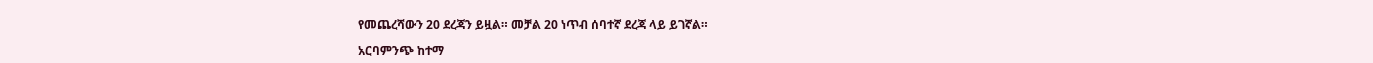የመጨረሻውን 20 ደረጃን ይዟል። መቻል 20 ነጥብ ሰባተኛ ደረጃ ላይ ይገኛል።

አርባምንጭ ከተማ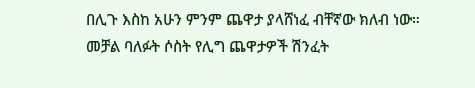በሊጉ እስከ አሁን ምንም ጨዋታ ያላሸነፈ ብቸኛው ክለብ ነው። መቻል ባለፉት ሶስት የሊግ ጨዋታዎች ሽንፈት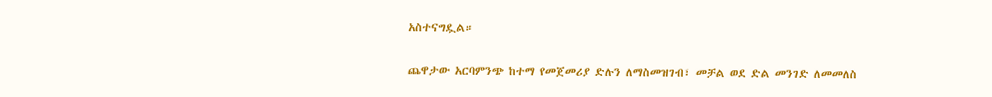አስተናግዷል።

ጨዋታው አርባምንጭ ከተማ የመጀመሪያ ድሉን ለማስመዝገብ፣ መቻል ወደ ድል መንገድ ለመመለስ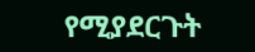የሚያደርጉት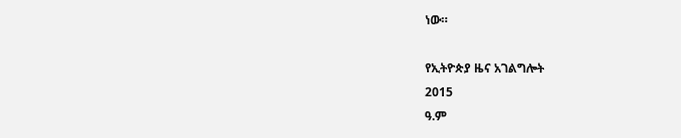ነው።

የኢትዮጵያ ዜና አገልግሎት
2015
ዓ.ም